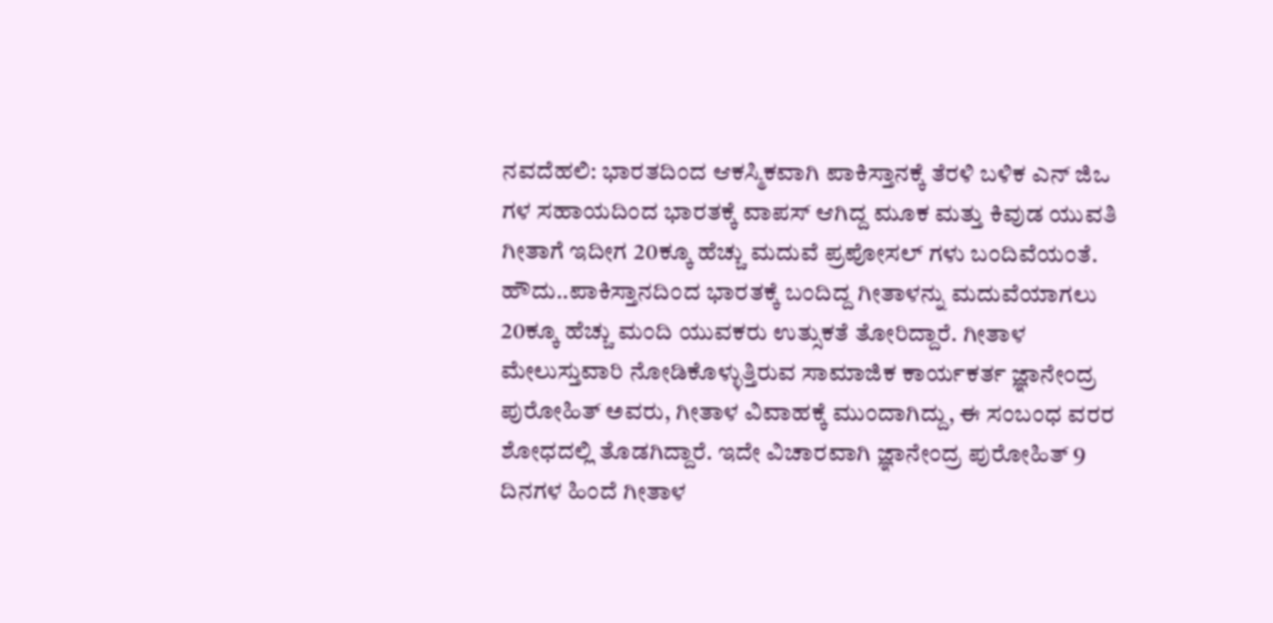ನವದೆಹಲಿ: ಭಾರತದಿಂದ ಆಕಸ್ಮಿಕವಾಗಿ ಪಾಕಿಸ್ತಾನಕ್ಕೆ ತೆರಳಿ ಬಳಿಕ ಎನ್ ಜಿಒ ಗಳ ಸಹಾಯದಿಂದ ಭಾರತಕ್ಕೆ ವಾಪಸ್ ಆಗಿದ್ದ ಮೂಕ ಮತ್ತು ಕಿವುಡ ಯುವತಿ ಗೀತಾಗೆ ಇದೀಗ 20ಕ್ಕೂ ಹೆಚ್ಚು ಮದುವೆ ಪ್ರಪೋಸಲ್ ಗಳು ಬಂದಿವೆಯಂತೆ.
ಹೌದು..ಪಾಕಿಸ್ತಾನದಿಂದ ಭಾರತಕ್ಕೆ ಬಂದಿದ್ದ ಗೀತಾಳನ್ನು ಮದುವೆಯಾಗಲು 20ಕ್ಕೂ ಹೆಚ್ಚು ಮಂದಿ ಯುವಕರು ಉತ್ಸುಕತೆ ತೋರಿದ್ದಾರೆ. ಗೀತಾಳ ಮೇಲುಸ್ತುವಾರಿ ನೋಡಿಕೊಳ್ಳುತ್ತಿರುವ ಸಾಮಾಜಿಕ ಕಾರ್ಯಕರ್ತ ಜ್ಞಾನೇಂದ್ರ ಪುರೋಹಿತ್ ಅವರು, ಗೀತಾಳ ವಿವಾಹಕ್ಕೆ ಮುಂದಾಗಿದ್ದು, ಈ ಸಂಬಂಧ ವರರ ಶೋಧದಲ್ಲಿ ತೊಡಗಿದ್ದಾರೆ. ಇದೇ ವಿಚಾರವಾಗಿ ಜ್ಞಾನೇಂದ್ರ ಪುರೋಹಿತ್ 9 ದಿನಗಳ ಹಿಂದೆ ಗೀತಾಳ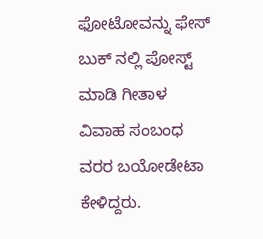ಫೋಟೋವನ್ನು ಫೇಸ್ ಬುಕ್ ನಲ್ಲಿ ಪೋಸ್ಟ್ ಮಾಡಿ ಗೀತಾಳ ವಿವಾಹ ಸಂಬಂಧ ವರರ ಬಯೋಡೇಟಾ ಕೇಳಿದ್ದರು.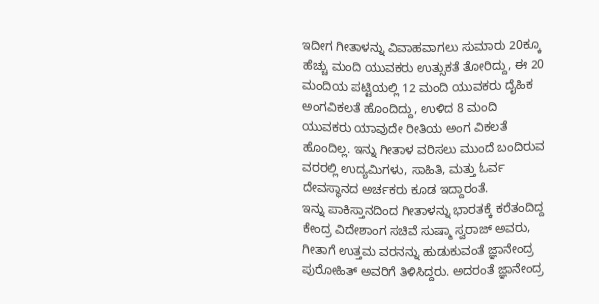ಇದೀಗ ಗೀತಾಳನ್ನು ವಿವಾಹವಾಗಲು ಸುಮಾರು 20ಕ್ಕೂ ಹೆಚ್ಚು ಮಂದಿ ಯುವಕರು ಉತ್ಸುಕತೆ ತೋರಿದ್ದು, ಈ 20 ಮಂದಿಯ ಪಟ್ಟಿಯಲ್ಲಿ 12 ಮಂದಿ ಯುವಕರು ದೈಹಿಕ ಅಂಗವಿಕಲತೆ ಹೊಂದಿದ್ದು, ಉಳಿದ 8 ಮಂದಿ ಯುವಕರು ಯಾವುದೇ ರೀತಿಯ ಅಂಗ ವಿಕಲತೆ ಹೊಂದಿಲ್ಲ. ಇನ್ನು ಗೀತಾಳ ವರಿಸಲು ಮುಂದೆ ಬಂದಿರುವ ವರರಲ್ಲಿ ಉದ್ಯಮಿಗಳು, ಸಾಹಿತಿ, ಮತ್ತು ಓರ್ವ ದೇವಸ್ಥಾನದ ಅರ್ಚಕರು ಕೂಡ ಇದ್ದಾರಂತೆ.
ಇನ್ನು ಪಾಕಿಸ್ತಾನದಿಂದ ಗೀತಾಳನ್ನು ಭಾರತಕ್ಕೆ ಕರೆತಂದಿದ್ದ ಕೇಂದ್ರ ವಿದೇಶಾಂಗ ಸಚಿವೆ ಸುಷ್ಮಾ ಸ್ವರಾಜ್ ಅವರು, ಗೀತಾಗೆ ಉತ್ತಮ ವರನನ್ನು ಹುಡುಕುವಂತೆ ಜ್ಞಾನೇಂದ್ರ ಪುರೋಹಿತ್ ಅವರಿಗೆ ತಿಳಿಸಿದ್ದರು. ಅದರಂತೆ ಜ್ಞಾನೇಂದ್ರ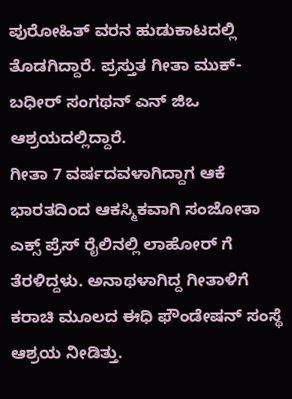ಪುರೋಹಿತ್ ವರನ ಹುಡುಕಾಟದಲ್ಲಿ ತೊಡಗಿದ್ದಾರೆ. ಪ್ರಸ್ತುತ ಗೀತಾ ಮುಕ್-ಬಧೀರ್ ಸಂಗಥನ್ ಎನ್ ಜಿಒ ಆಶ್ರಯದಲ್ಲಿದ್ದಾರೆ.
ಗೀತಾ 7 ವರ್ಷದವಳಾಗಿದ್ದಾಗ ಆಕೆ ಭಾರತದಿಂದ ಆಕಸ್ಮಿಕವಾಗಿ ಸಂಜೋತಾ ಎಕ್ಸ್ ಪ್ರೆಸ್ ರೈಲಿನಲ್ಲಿ ಲಾಹೋರ್ ಗೆ ತೆರಳಿದ್ದಳು. ಅನಾಥಳಾಗಿದ್ದ ಗೀತಾಳಿಗೆ ಕರಾಚಿ ಮೂಲದ ಈಧಿ ಫೌಂಡೇಷನ್ ಸಂಸ್ಥೆ ಆಶ್ರಯ ನೀಡಿತ್ತು.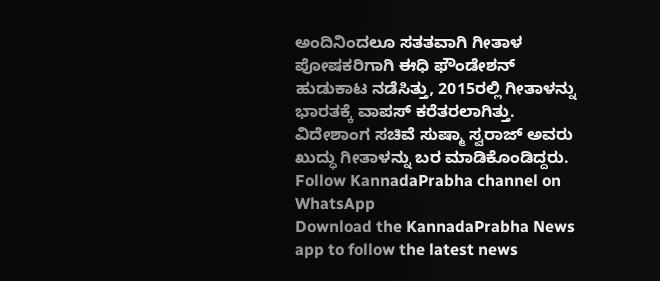ಅಂದಿನಿಂದಲೂ ಸತತವಾಗಿ ಗೀತಾಳ ಪೋಷಕರಿಗಾಗಿ ಈಧಿ ಫೌಂಡೇಶನ್ ಹುಡುಕಾಟ ನಡೆಸಿತ್ತು, 2015ರಲ್ಲಿ ಗೀತಾಳನ್ನು ಭಾರತಕ್ಕೆ ವಾಪಸ್ ಕರೆತರಲಾಗಿತ್ತು. ವಿದೇಶಾಂಗ ಸಚಿವೆ ಸುಷ್ಮಾ ಸ್ವರಾಜ್ ಅವರು ಖುದ್ಧು ಗೀತಾಳನ್ನು ಬರ ಮಾಡಿಕೊಂಡಿದ್ದರು.
Follow KannadaPrabha channel on WhatsApp
Download the KannadaPrabha News app to follow the latest news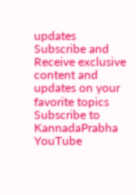updates
Subscribe and Receive exclusive content and updates on your favorite topics
Subscribe to KannadaPrabha YouTube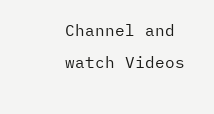Channel and watch Videos